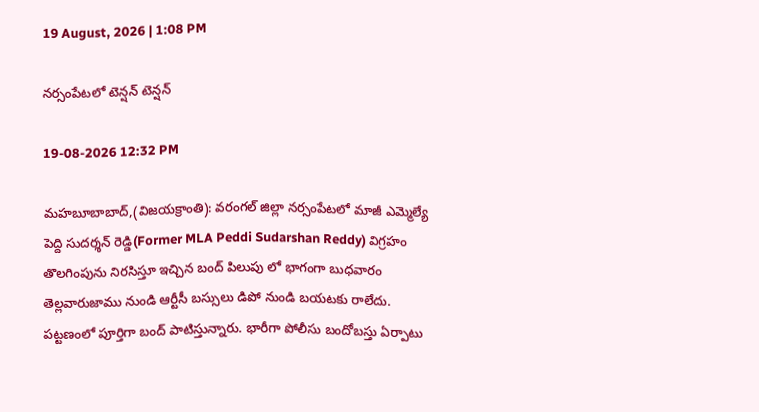19 August, 2026 | 1:08 PM

నర్సంపేటలో టెన్షన్ టెన్షన్

19-08-2026 12:32 PM

మహబూబాబాద్,(విజయక్రాంతి): వరంగల్ జిల్లా నర్సంపేటలో మాజీ ఎమ్మెల్యే పెద్ది సుదర్శన్ రెడ్డి(Former MLA Peddi Sudarshan Reddy) విగ్రహం తొలగింపును నిరసిస్తూ ఇచ్చిన బంద్ పిలుపు లో భాగంగా బుధవారం తెల్లవారుజాము నుండి ఆర్టీసీ బస్సులు డిపో నుండి బయటకు రాలేదు. పట్టణంలో పూర్తిగా బంద్ పాటిస్తున్నారు. భారీగా పోలీసు బందోబస్తు ఏర్పాటు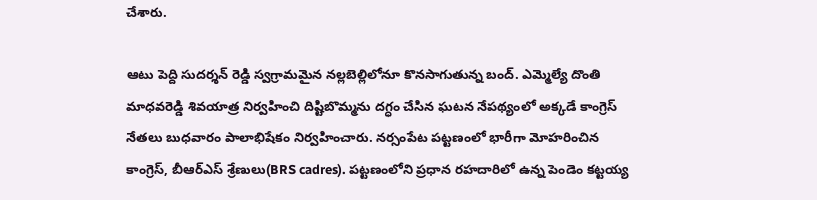చేశారు.

ఆటు పెద్ది సుదర్శన్ రెడ్డి స్వగ్రామమైన నల్లబెల్లిలోనూ కొనసాగుతున్న బంద్. ఎమ్మెల్యే దొంతి మాధవరెడ్డి శివయాత్ర నిర్వహించి దిష్టిబొమ్మను దగ్ధం చేసిన ఘటన నేపథ్యంలో అక్కడే కాంగ్రెస్ నేతలు బుధవారం పాలాభిషేకం నిర్వహించారు. నర్సంపేట పట్టణంలో భారీగా మోహరించిన కాంగ్రెస్, బీఆర్ఎస్ శ్రేణులు(BRS cadres). పట్టణంలోని ప్రధాన రహదారిలో ఉన్న పెండెం కట్టయ్య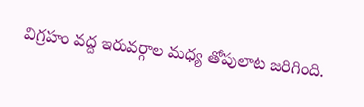విగ్రహం వద్ద ఇరువర్గాల మధ్య తోపులాట జరిగింది.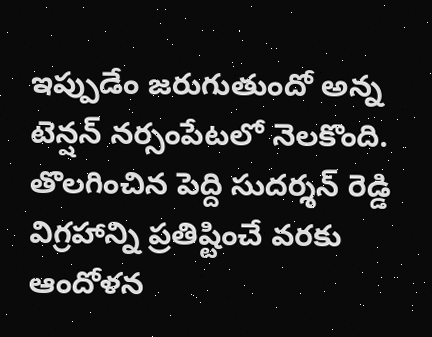ఇప్పుడేం జరుగుతుందో అన్న టెన్షన్ నర్సంపేటలో నెలకొంది. తొలగించిన పెద్ది సుదర్శన్ రెడ్డి విగ్రహాన్ని ప్రతిష్టించే వరకు ఆందోళన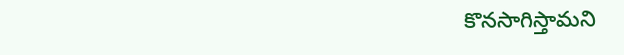కొనసాగిస్తామని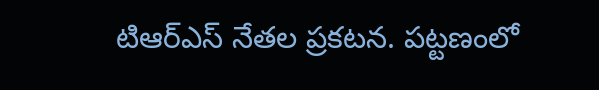టిఆర్ఎస్ నేతల ప్రకటన. పట్టణంలో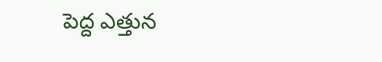పెద్ద ఎత్తున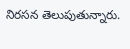నిరసన తెలుపుతున్నారు.